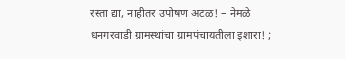रस्ता द्या, नाहीतर उपोषण अटळ! – नेमळे धनगरवाडी ग्रामस्थांचा ग्रामपंचायतीला इशारा! ;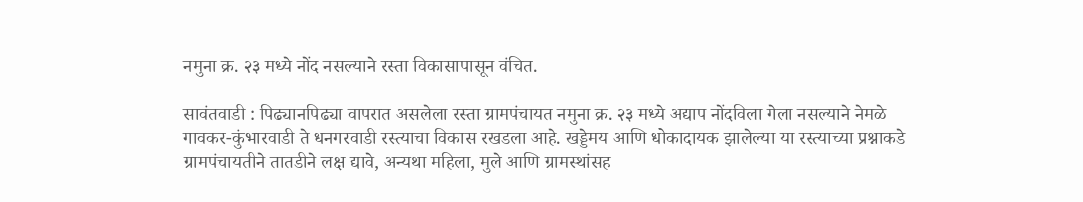नमुना क्र. २३ मध्ये नोंद नसल्याने रस्ता विकासापासून वंचित.

सावंतवाडी : पिढ्यानपिढ्या वापरात असलेला रस्ता ग्रामपंचायत नमुना क्र. २३ मध्ये अद्याप नोंदविला गेला नसल्याने नेमळे गावकर-कुंभारवाडी ते धनगरवाडी रस्त्याचा विकास रखडला आहे. खड्डेमय आणि धोकादायक झालेल्या या रस्त्याच्या प्रश्नाकडे ग्रामपंचायतीने तातडीने लक्ष द्यावे, अन्यथा महिला, मुले आणि ग्रामस्थांसह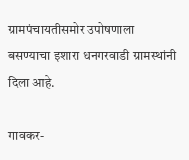ग्रामपंचायतीसमोर उपोषणाला बसण्याचा इशारा धनगरवाडी ग्रामस्थांनी दिला आहे.

गावकर-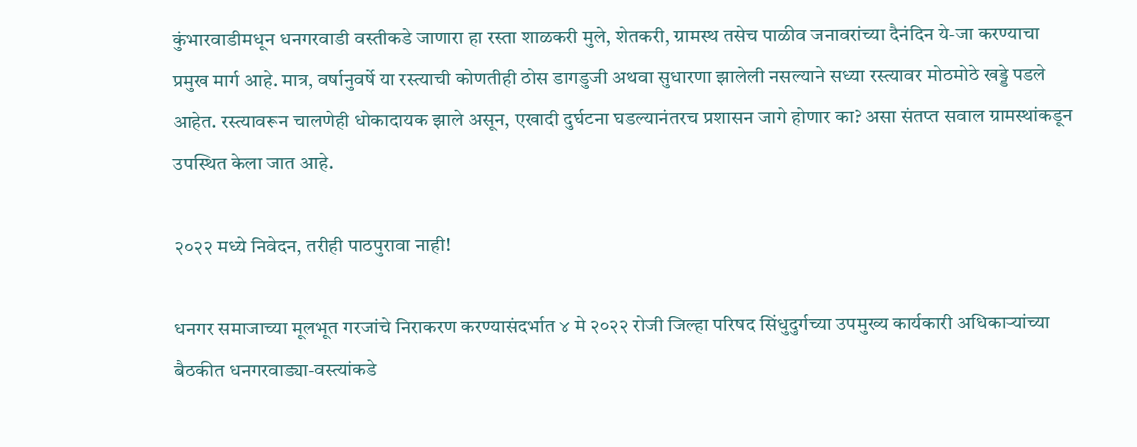कुंभारवाडीमधून धनगरवाडी वस्तीकडे जाणारा हा रस्ता शाळकरी मुले, शेतकरी, ग्रामस्थ तसेच पाळीव जनावरांच्या दैनंदिन ये-जा करण्याचा प्रमुख मार्ग आहे. मात्र, वर्षानुवर्षे या रस्त्याची कोणतीही ठोस डागडुजी अथवा सुधारणा झालेली नसल्याने सध्या रस्त्यावर मोठमोठे खड्डे पडले आहेत. रस्त्यावरून चालणेही धोकादायक झाले असून, एखादी दुर्घटना घडल्यानंतरच प्रशासन जागे होणार का? असा संतप्त सवाल ग्रामस्थांकडून उपस्थित केला जात आहे.

२०२२ मध्ये निवेदन, तरीही पाठपुरावा नाही!

धनगर समाजाच्या मूलभूत गरजांचे निराकरण करण्यासंदर्भात ४ मे २०२२ रोजी जिल्हा परिषद सिंधुदुर्गच्या उपमुख्य कार्यकारी अधिकाऱ्यांच्या बैठकीत धनगरवाड्या-वस्त्यांकडे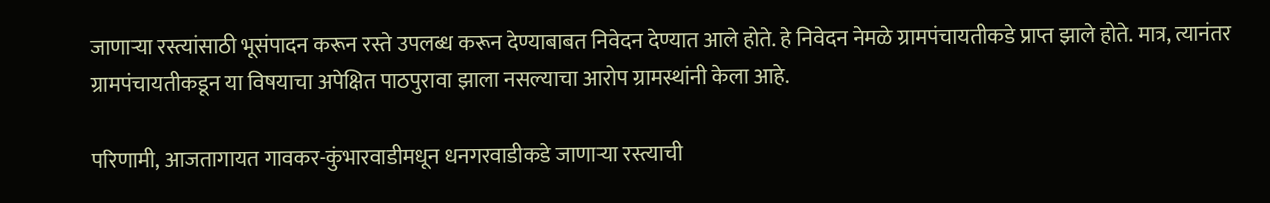जाणाऱ्या रस्त्यांसाठी भूसंपादन करून रस्ते उपलब्ध करून देण्याबाबत निवेदन देण्यात आले होते. हे निवेदन नेमळे ग्रामपंचायतीकडे प्राप्त झाले होते. मात्र, त्यानंतर ग्रामपंचायतीकडून या विषयाचा अपेक्षित पाठपुरावा झाला नसल्याचा आरोप ग्रामस्थांनी केला आहे.

परिणामी, आजतागायत गावकर-कुंभारवाडीमधून धनगरवाडीकडे जाणाऱ्या रस्त्याची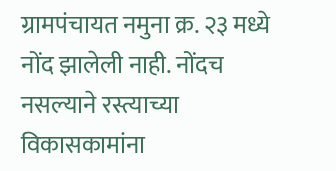ग्रामपंचायत नमुना क्र. २३ मध्ये नोंद झालेली नाही. नोंदच नसल्याने रस्त्याच्या विकासकामांना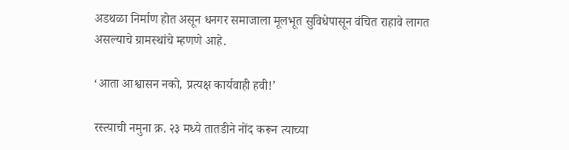अडथळा निर्माण होत असून धनगर समाजाला मूलभूत सुविधेपासून वंचित राहावे लागत असल्याचे ग्रामस्थांचे म्हणणे आहे.

‘आता आश्वासन नको, प्रत्यक्ष कार्यवाही हवी!’

रस्त्याची नमुना क्र. २३ मध्ये तातडीने नोंद करून त्याच्या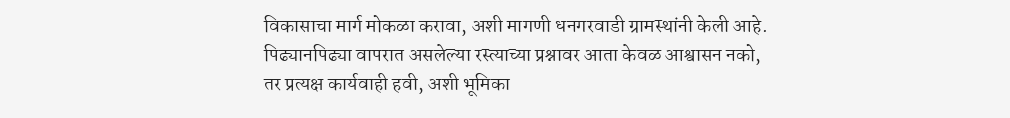विकासाचा मार्ग मोकळा करावा, अशी मागणी धनगरवाडी ग्रामस्थांनी केली आहे. पिढ्यानपिढ्या वापरात असलेल्या रस्त्याच्या प्रश्नावर आता केवळ आश्वासन नको, तर प्रत्यक्ष कार्यवाही हवी, अशी भूमिका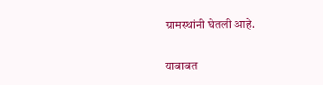ग्रामस्थांनी घेतली आहे.

याबाबत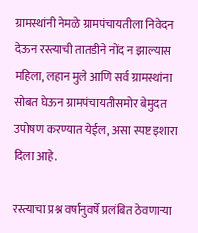ग्रामस्थांनी नेमळे ग्रामपंचायतीला निवेदन देऊन रस्त्याची तातडीने नोंद न झाल्यास महिला, लहान मुले आणि सर्व ग्रामस्थांना सोबत घेऊन ग्रामपंचायतीसमोर बेमुदत उपोषण करण्यात येईल, असा स्पष्ट इशारा दिला आहे.

रस्त्याचा प्रश्न वर्षानुवर्षे प्रलंबित ठेवणाऱ्या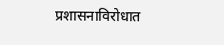प्रशासनाविरोधात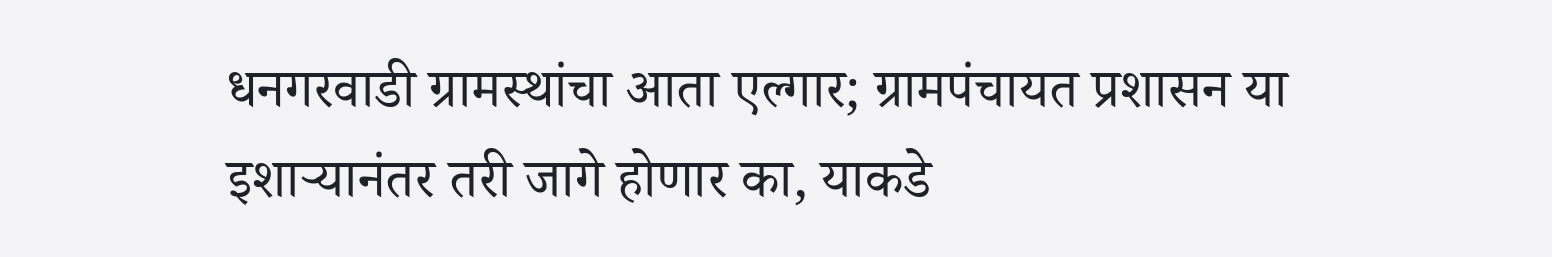धनगरवाडी ग्रामस्थांचा आता एल्गार; ग्रामपंचायत प्रशासन या इशाऱ्यानंतर तरी जागे होणार का, याकडे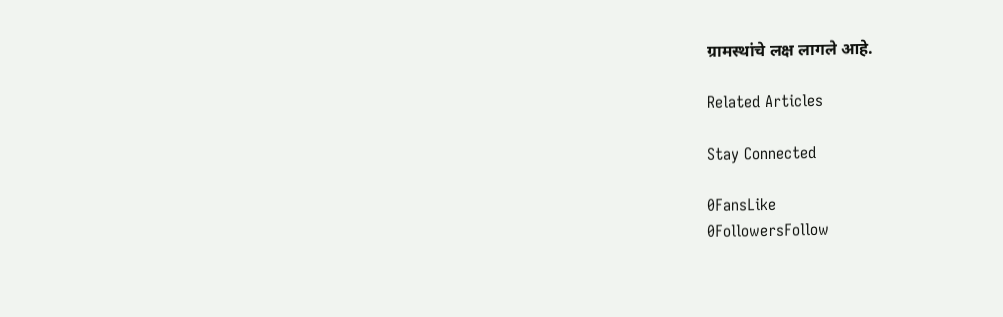ग्रामस्थांचे लक्ष लागले आहे.

Related Articles

Stay Connected

0FansLike
0FollowersFollow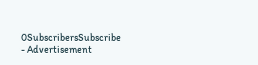0SubscribersSubscribe
- Advertisement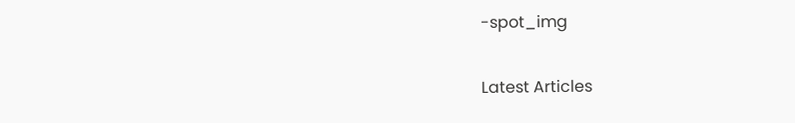-spot_img

Latest Articles